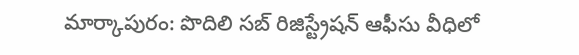మార్కాపురం: పొదిలి సబ్ రిజిస్ట్రేషన్ ఆఫీసు వీధిలో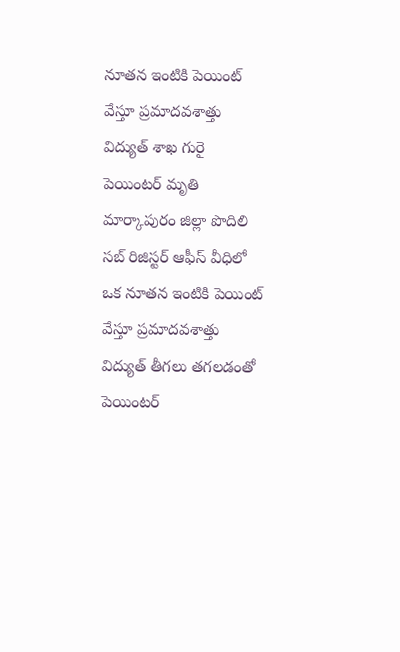నూతన ఇంటికి పెయింట్ వేస్తూ ప్రమాదవశాత్తు విద్యుత్ శాఖ గురై పెయింటర్ మృతి
మార్కాపురం జిల్లా పొదిలి సబ్ రిజిస్టర్ ఆఫీస్ వీధిలో ఒక నూతన ఇంటికి పెయింట్ వేస్తూ ప్రమాదవశాత్తు విద్యుత్ తీగలు తగలడంతో పెయింటర్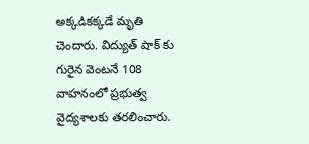అక్కడికక్కడే మృతి చెందారు. విద్యుత్ షాక్ కు గురైన వెంటనే 108 వాహనంలో ప్రభుత్వ వైద్యశాలకు తరలించారు.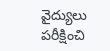వైద్యులు పరీక్షించి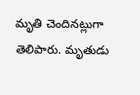మృతి చెందినట్లుగా తెలిపారు. మృతుడు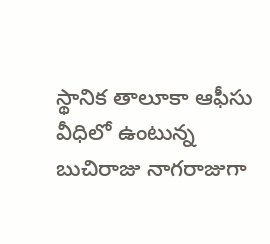స్థానిక తాలూకా ఆఫీసు వీధిలో ఉంటున్న బుచిరాజు నాగరాజుగా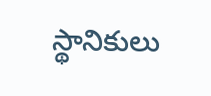స్థానికులు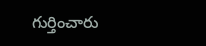గుర్తించారు